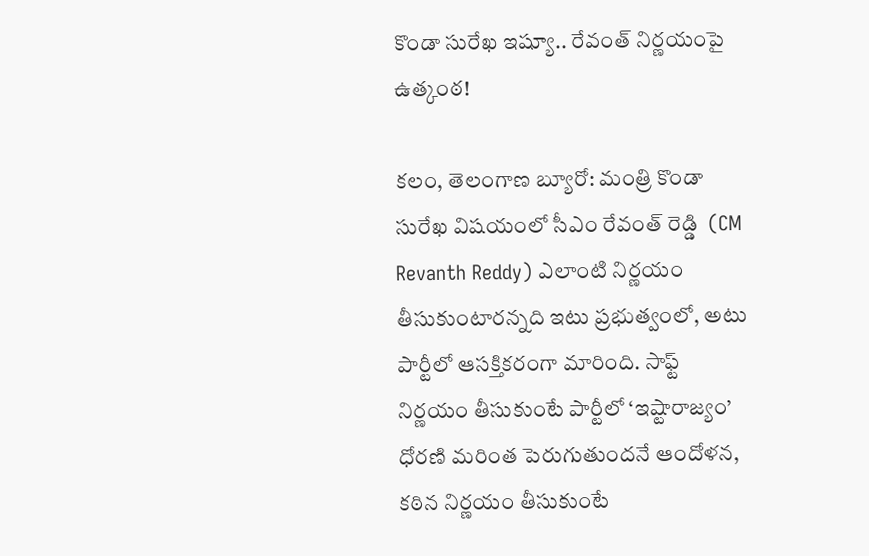కొండా సురేఖ ఇష్యూ.. రేవంత్ నిర్ణయంపై ఉత్కంఠ!

కలం, తెలంగాణ బ్యూరో: మంత్రి కొండా సురేఖ విషయంలో సీఎం రేవంత్‌ రెడ్డి  (CM Revanth Reddy) ఎలాంటి నిర్ణయం తీసుకుంటారన్నది ఇటు ప్రభుత్వంలో, అటు పార్టీలో ఆసక్తికరంగా మారింది. సాఫ్ట్ నిర్ణయం తీసుకుంటే పార్టీలో ‘ఇష్టారాజ్యం’ ధోరణి మరింత పెరుగుతుందనే ఆందోళన, కఠిన నిర్ణయం తీసుకుంటే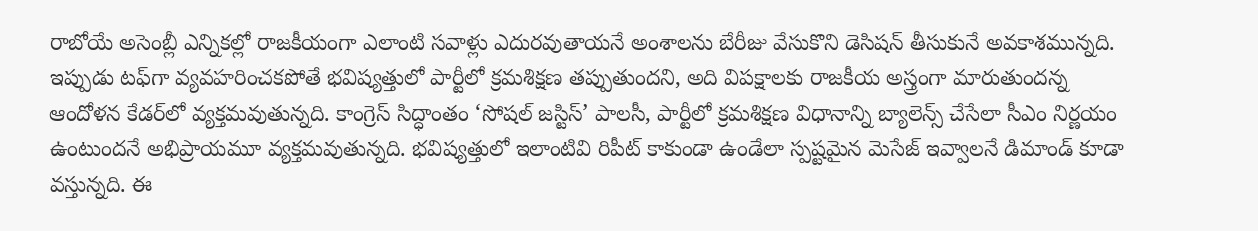రాబోయే అసెంబ్లీ ఎన్నికల్లో రాజకీయంగా ఎలాంటి సవాళ్లు ఎదురవుతాయనే అంశాలను బేరీజు వేసుకొని డెసిషన్ తీసుకునే అవకాశమున్నది. ఇప్పుడు టఫ్‌గా వ్యవహరించకపోతే భవిష్యత్తులో పార్టీలో క్రమశిక్షణ తప్పుతుందని, అది విపక్షాలకు రాజకీయ అస్త్రంగా మారుతుందన్న ఆందోళన కేడర్‌‌లో వ్యక్తమవుతున్నది. కాంగ్రెస్ సిద్ధాంతం ‘సోషల్ జస్టిస్’ పాలసీ, పార్టీలో క్రమశిక్షణ విధానాన్ని బ్యాలెన్స్ చేసేలా సీఎం నిర్ణయం ఉంటుందనే అభిప్రాయమూ వ్యక్తమవుతున్నది. భవిష్యత్తులో ఇలాంటివి రిపీట్ కాకుండా ఉండేలా స్పష్టమైన మెసేజ్ ఇవ్వాలనే డిమాండ్ కూడా వస్తున్నది. ఈ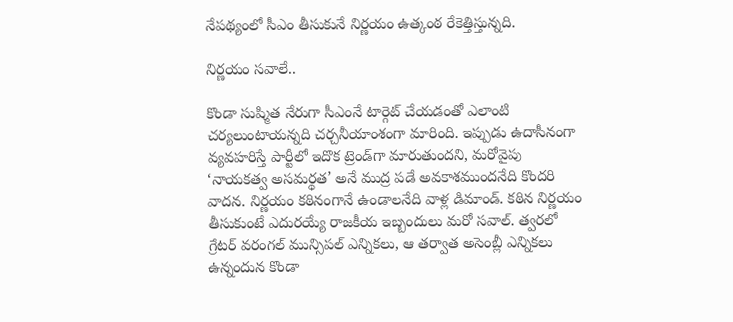నేపథ్యంలో సీఎం తీసుకునే నిర్ణయం ఉత్కంఠ రేకెత్తిస్తున్నది.

నిర్ణయం సవాలే..

కొండా సుష్మిత నేరుగా సీఎంనే టార్గెట్ చేయడంతో ఎలాంటి చర్యలుంటాయన్నది చర్చనీయాంశంగా మారింది. ఇప్పుడు ఉదాసీనంగా వ్యవహరిస్తే పార్టీలో ఇదొక ట్రెండ్‌గా మారుతుందని, మరోవైపు ‘నాయకత్వ అసమర్థత’ అనే ముద్ర పడే అవకాశముందనేది కొందరి వాదన. నిర్ణయం కఠినంగానే ఉండాలనేది వాళ్ల డిమాండ్. కఠిన నిర్ణయం తీసుకుంటే ఎదురయ్యే రాజకీయ ఇబ్బందులు మరో సవాల్. త్వరలో గ్రేటర్ వరంగల్ మున్సిపల్ ఎన్నికలు, ఆ తర్వాత అసెంబ్లీ ఎన్నికలు ఉన్నందున కొండా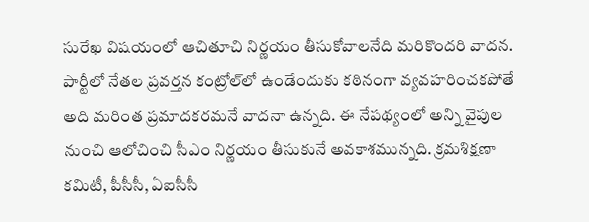సురేఖ విషయంలో ఆచితూచి నిర్ణయం తీసుకోవాలనేది మరికొందరి వాదన. పార్టీలో నేతల ప్రవర్తన కంట్రోల్‌లో ఉండేందుకు కఠినంగా వ్యవహరించకపోతే అది మరింత ప్రమాదకరమనే వాదనా ఉన్నది. ఈ నేపథ్యంలో అన్ని వైపుల నుంచి ఆలోచించి సీఎం నిర్ణయం తీసుకునే అవకాశమున్నది. క్రమశిక్షణా కమిటీ, పీసీసీ, ఏఐసీసీ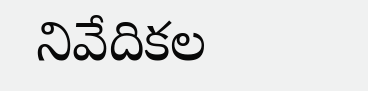నివేదికల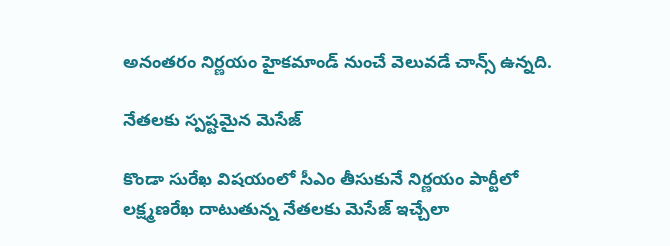అనంతరం నిర్ణయం హైకమాండ్ నుంచే వెలువడే చాన్స్ ఉన్నది.

నేతలకు స్పష్టమైన మెసేజ్

కొండా సురేఖ విషయంలో సీఎం తీసుకునే నిర్ణయం పార్టీలో లక్ష్మణరేఖ దాటుతున్న నేతలకు మెసేజ్ ఇచ్చేలా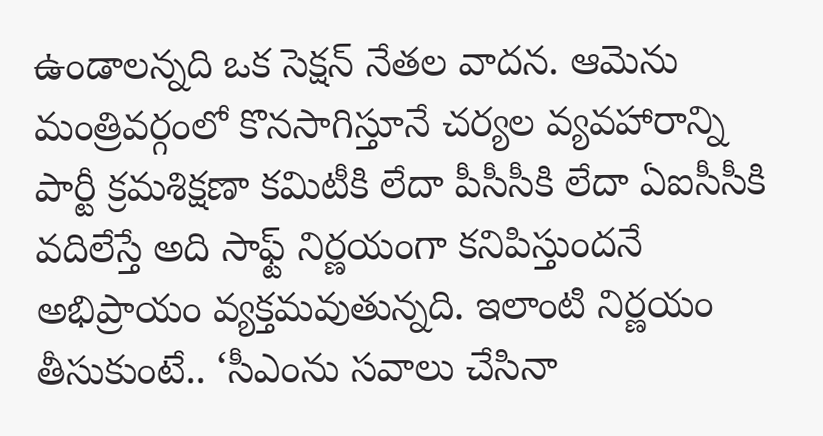ఉండాలన్నది ఒక సెక్షన్ నేతల వాదన. ఆమెను మంత్రివర్గంలో కొనసాగిస్తూనే చర్యల వ్యవహారాన్ని పార్టీ క్రమశిక్షణా కమిటీకి లేదా పీసీసీకి లేదా ఏఐసీసీకి వదిలేస్తే అది సాఫ్ట్ నిర్ణయంగా కనిపిస్తుందనే అభిప్రాయం వ్యక్తమవుతున్నది. ఇలాంటి నిర్ణయం తీసుకుంటే.. ‘సీఎంను సవాలు చేసినా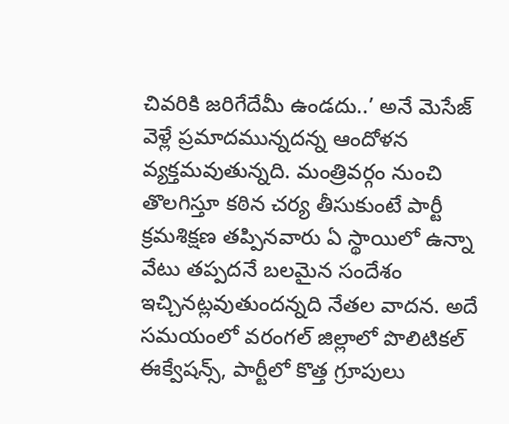చివరికి జరిగేదేమీ ఉండదు..’ అనే మెసేజ్ వెళ్లే ప్రమాదమున్నదన్న ఆందోళన వ్యక్తమవుతున్నది. మంత్రివర్గం నుంచి తొలగిస్తూ కఠిన చర్య తీసుకుంటే పార్టీ క్రమశిక్షణ తప్పినవారు ఏ స్థాయిలో ఉన్నా వేటు తప్పదనే బలమైన సందేశం ఇచ్చినట్లవుతుందన్నది నేతల వాదన. అదే సమయంలో వరంగల్ జిల్లాలో పొలిటికల్ ఈక్వేషన్స్, పార్టీలో కొత్త గ్రూపులు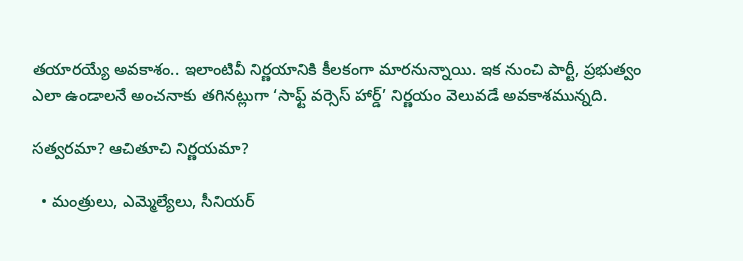తయారయ్యే అవకాశం.. ఇలాంటివీ నిర్ణయానికి కీలకంగా మారనున్నాయి. ఇక నుంచి పార్టీ, ప్రభుత్వం ఎలా ఉండాలనే అంచనాకు తగినట్లుగా ‘సాఫ్ట్ వర్సెస్ హార్డ్’ నిర్ణయం వెలువడే అవకాశమున్నది.

సత్వరమా? ఆచితూచి నిర్ణయమా?

  • మంత్రులు, ఎమ్మెల్యేలు, సీనియర్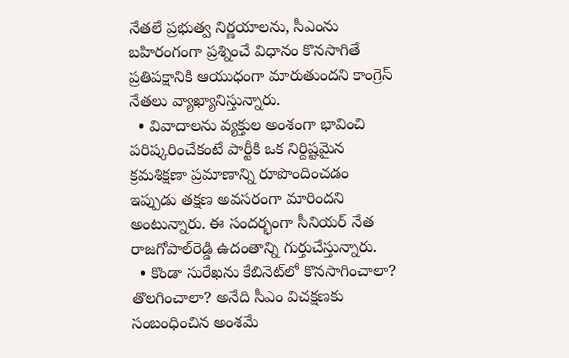నేతలే ప్రభుత్వ నిర్ణయాలను, సీఎంను బహిరంగంగా ప్రశ్నించే విధానం కొనసాగితే ప్రతిపక్షానికి ఆయుధంగా మారుతుందని కాంగ్రెస్ నేతలు వ్యాఖ్యానిస్తున్నారు.
  • వివాదాలను వ్యక్తుల అంశంగా భావించి పరిష్కరించేకంటే పార్టీకి ఒక నిర్దిష్టమైన క్రమశిక్షణా ప్రమాణాన్ని రూపొందించడం ఇప్పుడు తక్షణ అవసరంగా మారిందని అంటున్నారు. ఈ సందర్భంగా సీనియర్ నేత రాజగోపాల్‌రెడ్డి ఉదంతాన్ని గుర్తుచేస్తున్నారు.
  • కొండా సురేఖను కేబినెట్‌లో కొనసాగించాలా? తొలగించాలా? అనేది సీఎం విచక్షణకు సంబంధించిన అంశమే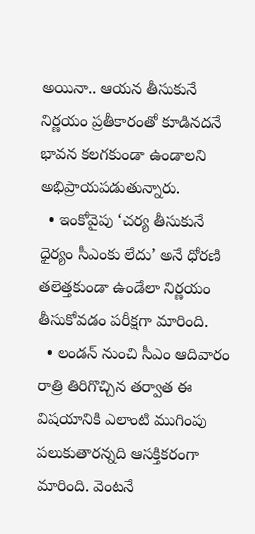అయినా.. ఆయన తీసుకునే నిర్ణయం ప్రతీకారంతో కూడినదనే భావన కలగకుండా ఉండాలని అభిప్రాయపడుతున్నారు.
  • ఇంకోవైపు ‘చర్య తీసుకునే ధైర్యం సీఎంకు లేదు’ అనే ధోరణి తలెత్తకుండా ఉండేలా నిర్ణయం తీసుకోవడం పరీక్షగా మారింది.
  • లండన్ నుంచి సీఎం ఆదివారం రాత్రి తిరిగొచ్చిన తర్వాత ఈ విషయానికి ఎలాంటి ముగింపు పలుకుతారన్నది ఆసక్తికరంగా మారింది. వెంటనే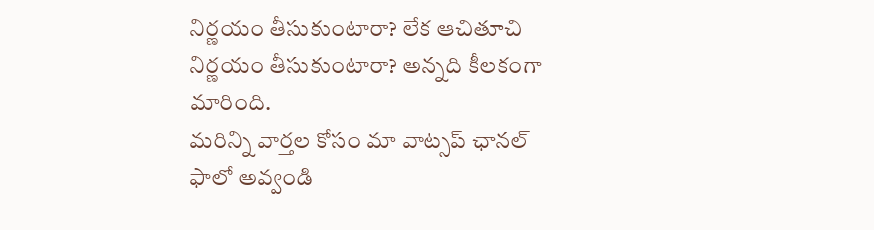నిర్ణయం తీసుకుంటారా? లేక ఆచితూచి నిర్ణయం తీసుకుంటారా? అన్నది కీలకంగా మారింది.
మ‌రిన్ని వార్త‌ల కోసం మా వాట్స‌ప్ ఛాన‌ల్ ఫాలో అవ్వండి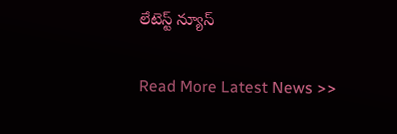లేటెస్ట్ న్యూస్‌

Read More Latest News >>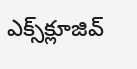ఎక్స్‌క్లూజివ్‌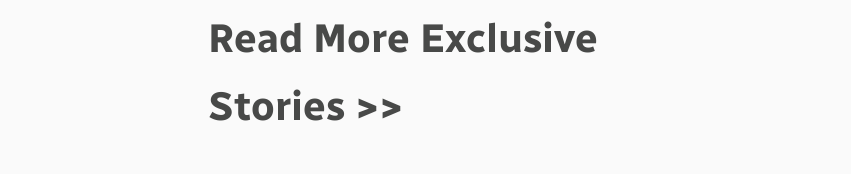Read More Exclusive Stories >>